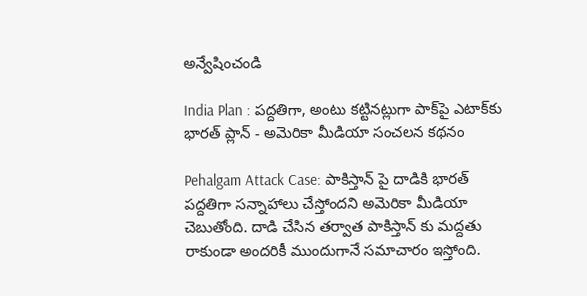అన్వేషించండి

India Plan : పద్దతిగా, అంటు కట్టినట్లుగా పాక్‌పై ఎటాక్‌కు భారత్ ప్లాన్ - అమెరికా మీడియా సంచలన కథనం

Pehalgam Attack Case: పాకిస్తాన్ పై దాడికి భారత్ పద్దతిగా సన్నాహాలు చేస్తోందని అమెరికా మీడియా చెబుతోంది. దాడి చేసిన తర్వాత పాకిస్తాన్ కు మద్దతు రాకుండా అందరికీ ముందుగానే సమాచారం ఇస్తోంది.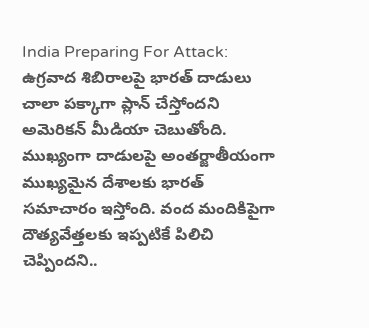India Preparing For Attack: ఉగ్రవాద శిబిరాలపై భారత్ దాడులు చాలా పక్కాగా ప్లాన్ చేస్తోందని అమెరికన్ మీడియా చెబుతోంది. ముఖ్యంగా దాడులపై అంతర్జాతీయంగా ముఖ్యమైన దేశాలకు భారత్ సమాచారం ఇస్తోంది. వంద మందికిపైగా దౌత్యవేత్తలకు ఇప్పటికే పిలిచి చెప్పిందని..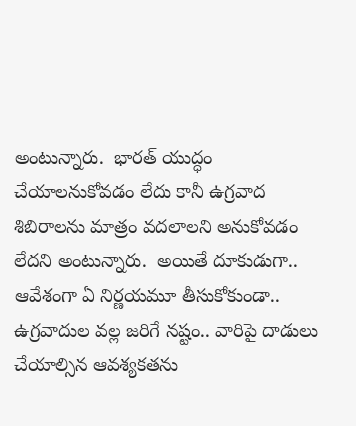అంటున్నారు.  భారత్ యుద్ధం చేయాలనుకోవడం లేదు కానీ ఉగ్రవాద శిబిరాలను మాత్రం వదలాలని అనుకోవడం లేదని అంటున్నారు.  అయితే దూకుడుగా.. ఆవేశంగా ఏ నిర్ణయమూ తీసుకోకుండా.. ఉగ్రవాదుల వల్ల జరిగే నష్టం.. వారిపై దాడులు చేయాల్సిన ఆవశ్యకతను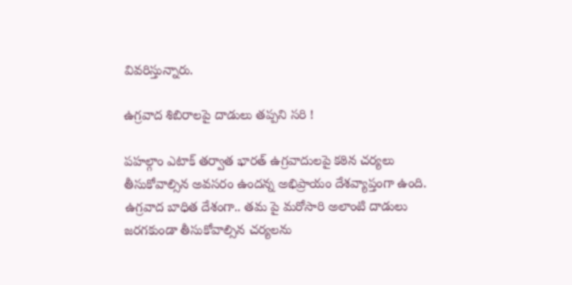వివరిస్తున్నారు.

ఉగ్రవాద శిబిరాలపై దాడులు తప్పని సరి !

పహల్గాం ఎటాక్ తర్వాత భారత్ ఉగ్రవాదులపై కఠిన చర్యలు తీసుకోవాల్సిన అవసరం ఉందన్న అభిప్రాయం దేశవ్యాప్తంగా ఉంది.
ఉగ్రవాద బాధిత దేశంగా.. తమ పై మరోసారి అలాంటి దాడులు జరగకుండా తీసుకోవాల్సిన చర్యలను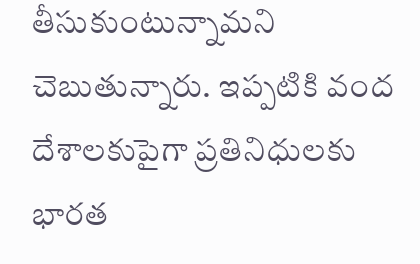తీసుకుంటున్నామని చెబుతున్నారు. ఇప్పటికి వంద దేశాలకుపైగా ప్రతినిధులకు భారత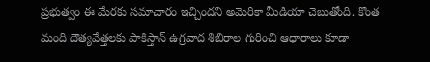ప్రభుత్వం ఈ మేరకు సమాచారం ఇచ్చిందని అమెరికా మీడియా చెబుతోంది. కొంత మంది దౌత్యవేత్తలకు పాకిస్తాన్ ఉగ్రవాద శిబిరాల గురించి ఆధారాలు కూడా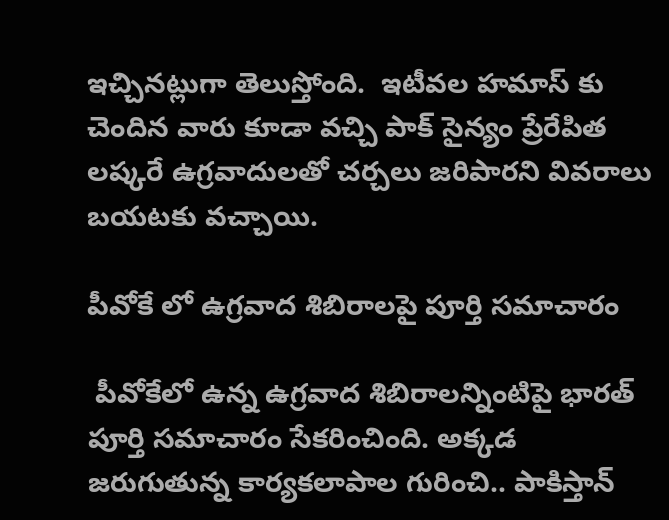ఇచ్చినట్లుగా తెలుస్తోంది.  ఇటీవల హమాస్ కు చెందిన వారు కూడా వచ్చి పాక్ సైన్యం ప్రేరేపిత లష్కరే ఉగ్రవాదులతో చర్చలు జరిపారని వివరాలు బయటకు వచ్చాయి.

పీవోకే లో ఉగ్రవాద శిబిరాలపై పూర్తి సమాచారం

 పీవోకేలో ఉన్న ఉగ్రవాద శిబిరాలన్నింటిపై భారత్ పూర్తి సమాచారం సేకరించింది. అక్కడ జరుగుతున్న కార్యకలాపాల గురించి.. పాకిస్తాన్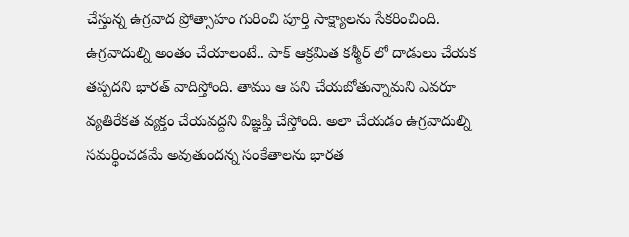చేస్తున్న ఉగ్రవాద ప్రోత్సాహం గురించి పూర్తి సాక్ష్యాలను సేకరించింది. ఉగ్రవాదుల్ని అంతం చేయాలంటే.. పాక్ ఆక్రమిత కశ్మీర్ లో దాడులు చేయక తప్పదని భారత్ వాదిస్తోంది. తాము ఆ పని చేయబోతున్నామని ఎవరూ వ్యతిరేకత వ్యక్తం చేయవద్దని విజ్ఞప్తి చేస్తోంది. అలా చేయడం ఉగ్రవాదుల్ని సమర్థించడమే అవుతుందన్న సంకేతాలను భారత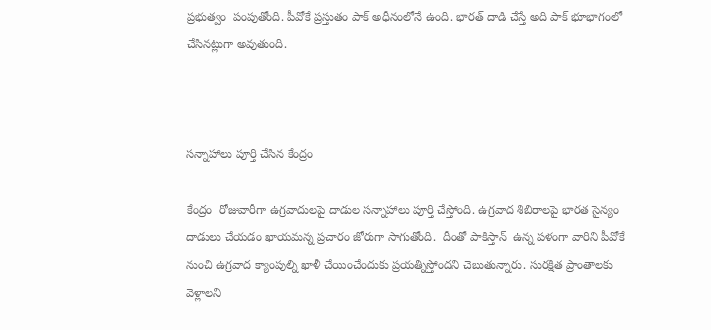ప్రభుత్వం  పంపుతోంది. పీవోకే ప్రస్తుతం పాక్ అధీనంలోనే ఉంది. భారత్ దాడి చేస్తే అది పాక్ భూభాగంలో చేసినట్లుగా అవుతుంది.



సన్నాహాలు పూర్తి చేసిన కేంద్రం

కేంద్రం  రోజువారీగా ఉగ్రవాదులపై దాడుల సన్నాహాలు పూర్తి చేస్తోంది. ఉగ్రవాద శిబిరాలపై భారత సైన్యం దాడులు చేయడం ఖాయమన్న ప్రచారం జోరుగా సాగుతోంది.  దీంతో పాకిస్తాన్  ఉన్న పళంగా వారిని పీవోకే నుంచి ఉగ్రవాద క్యాంపుల్ని ఖాళీ చేయించేందుకు ప్రయత్నిస్తోందని చెబుతున్నారు. సురక్షిత ప్రాంతాలకు వెళ్లాలని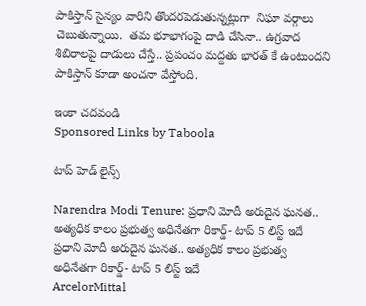పాకిస్తాన్ సైన్యం వారిని తొందరపెడుతున్నట్లుగా  నిఘా వర్గాలు చెబుతున్నాయి.  తమ భూభాగంపై దాడి చేసినా.. ఉగ్రవాద శిబిరాలపై దాడులు చేస్తే.. ప్రపంచం మద్దతు భారత్ కే ఉంటుందని పాకిస్తాన్ కూడా అంచనా వేస్తోంది.

ఇంకా చదవండి
Sponsored Links by Taboola

టాప్ హెడ్ లైన్స్

Narendra Modi Tenure: ప్రధాని మోదీ అరుదైన ఘనత.. అత్యధిక కాలం ప్రభుత్వ అధినేతగా రికార్డ్- టాప్ 5 లిస్ట్ ఇదే
ప్రధాని మోదీ అరుదైన ఘనత.. అత్యధిక కాలం ప్రభుత్వ అధినేతగా రికార్డ్- టాప్ 5 లిస్ట్ ఇదే
ArcelorMittal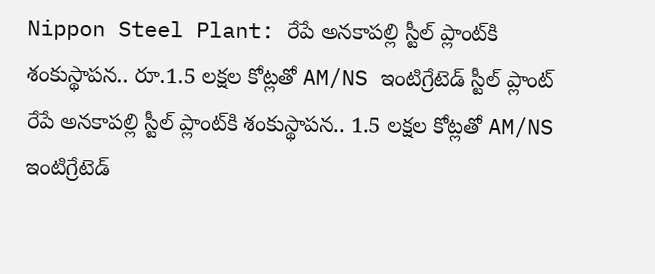Nippon Steel Plant: రేపే అనకాపల్లి స్టీల్ ప్లాంట్‌కి శంకుస్థాపన.. రూ.1.5 లక్షల కోట్లతో AM/NS ఇంటిగ్రేటెడ్ స్టీల్ ప్లాంట్
రేపే అనకాపల్లి స్టీల్ ప్లాంట్‌కి శంకుస్థాపన.. 1.5 లక్షల కోట్లతో AM/NS ఇంటిగ్రేటెడ్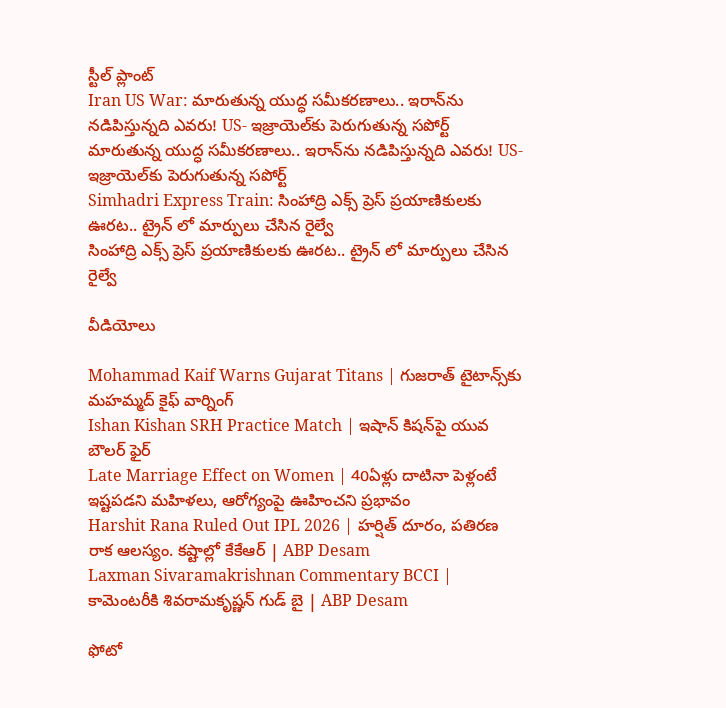స్టీల్ ప్లాంట్
Iran US War: మారుతున్న యుద్ధ సమీకరణాలు.. ఇరాన్‌ను నడిపిస్తున్నది ఎవరు! US- ఇజ్రాయెల్‌కు పెరుగుతున్న సపోర్ట్
మారుతున్న యుద్ధ సమీకరణాలు.. ఇరాన్‌ను నడిపిస్తున్నది ఎవరు! US- ఇజ్రాయెల్‌కు పెరుగుతున్న సపోర్ట్
Simhadri Express Train: సింహాద్రి ఎక్స్ ప్రెస్ ప్రయాణికులకు ఊరట.. ట్రైన్ లో మార్పులు చేసిన రైల్వే
సింహాద్రి ఎక్స్ ప్రెస్ ప్రయాణికులకు ఊరట.. ట్రైన్ లో మార్పులు చేసిన రైల్వే

వీడియోలు

Mohammad Kaif Warns Gujarat Titans | గుజరాత్ టైటాన్స్‌కు మహమ్మద్ కైఫ్ వార్నింగ్
Ishan Kishan SRH Practice Match | ఇషాన్ కిషన్‌పై యువ బౌలర్ ఫైర్
Late Marriage Effect on Women | 40ఏళ్లు దాటినా పెళ్లంటే ఇష్టపడని మహిళలు, ఆరోగ్యంపై ఊహించని ప్రభావం
Harshit Rana Ruled Out IPL 2026 | హర్షిత్ దూరం, పతిరణ రాక ఆలస్యం. కష్టాల్లో కేకేఆర్ | ABP Desam
Laxman Sivaramakrishnan Commentary BCCI | కామెంటరీకి శివరామకృష్ణన్ గుడ్ బై | ABP Desam

ఫోటో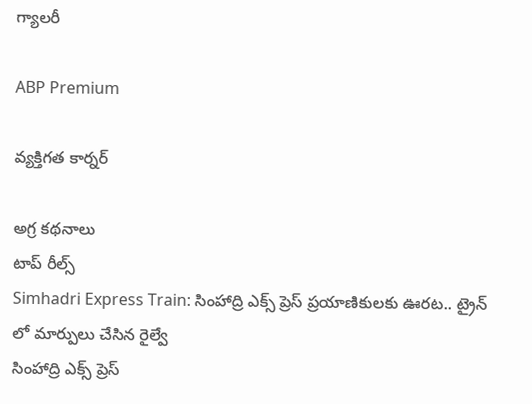గ్యాలరీ

ABP Premium

వ్యక్తిగత కార్నర్

అగ్ర కథనాలు
టాప్ రీల్స్
Simhadri Express Train: సింహాద్రి ఎక్స్ ప్రెస్ ప్రయాణికులకు ఊరట.. ట్రైన్ లో మార్పులు చేసిన రైల్వే
సింహాద్రి ఎక్స్ ప్రెస్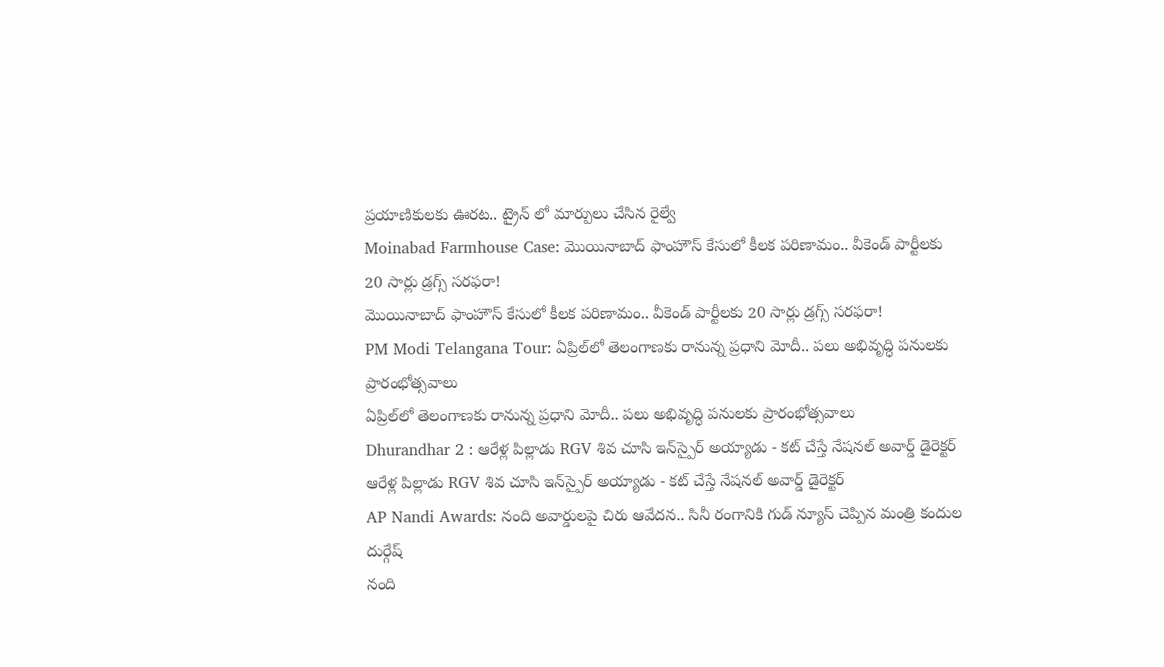ప్రయాణికులకు ఊరట.. ట్రైన్ లో మార్పులు చేసిన రైల్వే
Moinabad Farmhouse Case: మొయినాబాద్ ఫాంహౌస్ కేసులో కీలక పరిణామం.. వీకెండ్ పార్టీలకు 20 సార్లు డ్రగ్స్ సరఫరా!
మొయినాబాద్ ఫాంహౌస్ కేసులో కీలక పరిణామం.. వీకెండ్ పార్టీలకు 20 సార్లు డ్రగ్స్ సరఫరా!
PM Modi Telangana Tour: ఏప్రిల్‌లో తెలంగాణకు రానున్న ప్రధాని మోదీ.. పలు అభివృద్ధి పనులకు ప్రారంభోత్సవాలు
ఏప్రిల్‌లో తెలంగాణకు రానున్న ప్రధాని మోదీ.. పలు అభివృద్ధి పనులకు ప్రారంభోత్సవాలు
Dhurandhar 2 : ఆరేళ్ల పిల్లాడు RGV శివ చూసి ఇన్‌స్పైర్ అయ్యాడు - కట్ చేస్తే నేషనల్ అవార్డ్ డైరెక్టర్
ఆరేళ్ల పిల్లాడు RGV శివ చూసి ఇన్‌స్పైర్ అయ్యాడు - కట్ చేస్తే నేషనల్ అవార్డ్ డైరెక్టర్
AP Nandi Awards: నంది అవార్డులపై చిరు ఆవేదన.. సినీ రంగానికి గుడ్ న్యూస్ చెప్పిన మంత్రి కందుల దుర్గేష్
నంది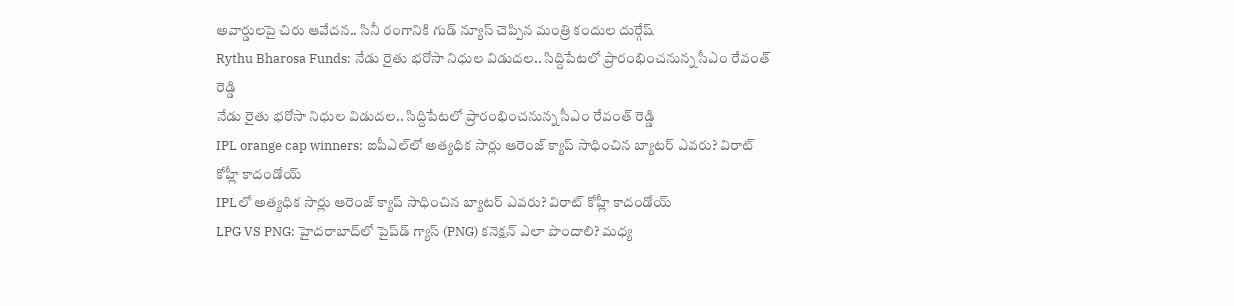అవార్డులపై చిరు ఆవేదన.. సినీ రంగానికి గుడ్ న్యూస్ చెప్పిన మంత్రి కందుల దుర్గేష్
Rythu Bharosa Funds: నేడు రైతు భరోసా నిధుల విడుదల.. సిద్దిపేటలో ప్రారంభించనున్న సీఎం రేవంత్ రెడ్డి
నేడు రైతు భరోసా నిధుల విడుదల.. సిద్దిపేటలో ప్రారంభించనున్న సీఎం రేవంత్ రెడ్డి
IPL orange cap winners: ఐపీఎల్‌లో అత్యధిక సార్లు ఆరెంజ్ క్యాప్ సాధించిన బ్యాటర్ ఎవరు? విరాట్ కోహ్లీ కాదండోయ్
IPLలో అత్యధిక సార్లు ఆరెంజ్ క్యాప్ సాధించిన బ్యాటర్ ఎవరు? విరాట్ కోహ్లీ కాదండోయ్
LPG VS PNG: హైదరాబాద్‌లో పైప్‌డ్ గ్యాస్ (PNG) కనెక్షన్ ఎలా పొందాలి? మధ్య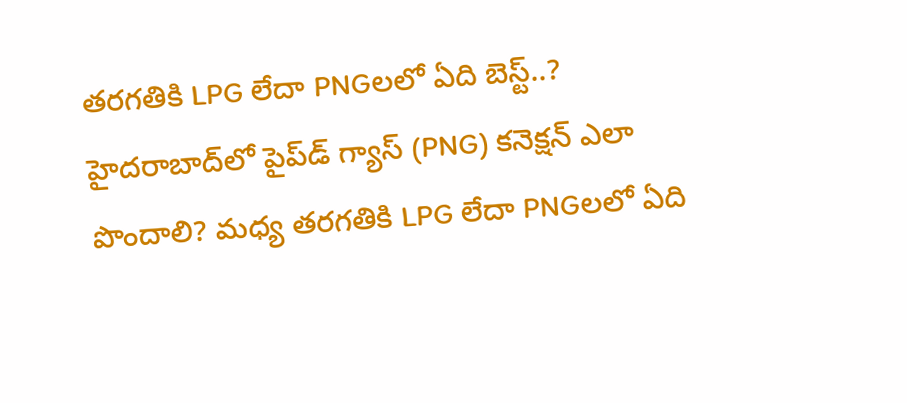తరగతికి LPG లేదా PNGలలో ఏది బెస్ట్..?
హైదరాబాద్‌లో పైప్‌డ్ గ్యాస్ (PNG) కనెక్షన్ ఎలా పొందాలి? మధ్య తరగతికి LPG లేదా PNGలలో ఏది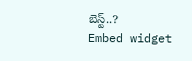బెస్ట్..?
Embed widget